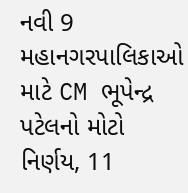નવી 9 મહાનગરપાલિકાઓ માટે CM ભૂપેન્દ્ર પટેલનો મોટો નિર્ણય, 11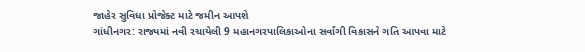જાહેર સુવિધા પ્રોજેક્ટ માટે જમીન આપશે
ગાંધીનગર: રાજ્યમાં નવી રચાયેલી 9 મહાનગરપાલિકાઓના સર્વાંગી વિકાસને ગતિ આપવા માટે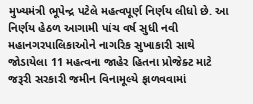મુખ્યમંત્રી ભૂપેન્દ્ર પટેલે મહત્વપૂર્ણ નિર્ણય લીધો છે. આ નિર્ણય હેઠળ આગામી પાંચ વર્ષ સુધી નવી મહાનગરપાલિકાઓને નાગરિક સુખાકારી સાથે જોડાયેલા 11 મહત્વના જાહેર હિતના પ્રોજેક્ટ માટે જરૂરી સરકારી જમીન વિનામૂલ્યે ફાળવવામાં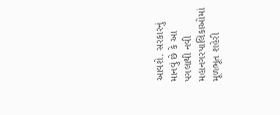આવશે. સરકારનું માનવું છે કે આ પગલાથી નવી મહાનગરપાલિકાઓમાં મૂળભૂત શહેરી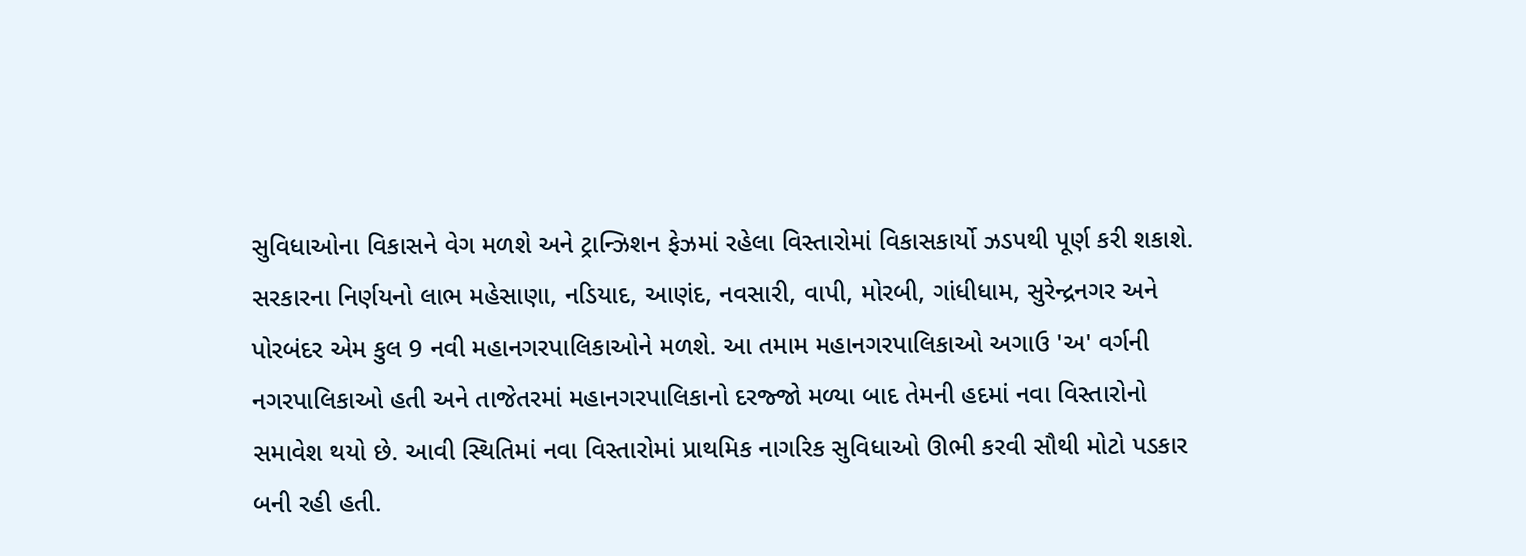સુવિધાઓના વિકાસને વેગ મળશે અને ટ્રાન્ઝિશન ફેઝમાં રહેલા વિસ્તારોમાં વિકાસકાર્યો ઝડપથી પૂર્ણ કરી શકાશે.
સરકારના નિર્ણયનો લાભ મહેસાણા, નડિયાદ, આણંદ, નવસારી, વાપી, મોરબી, ગાંધીધામ, સુરેન્દ્રનગર અને પોરબંદર એમ કુલ 9 નવી મહાનગરપાલિકાઓને મળશે. આ તમામ મહાનગરપાલિકાઓ અગાઉ 'અ' વર્ગની નગરપાલિકાઓ હતી અને તાજેતરમાં મહાનગરપાલિકાનો દરજ્જો મળ્યા બાદ તેમની હદમાં નવા વિસ્તારોનો સમાવેશ થયો છે. આવી સ્થિતિમાં નવા વિસ્તારોમાં પ્રાથમિક નાગરિક સુવિધાઓ ઊભી કરવી સૌથી મોટો પડકાર બની રહી હતી.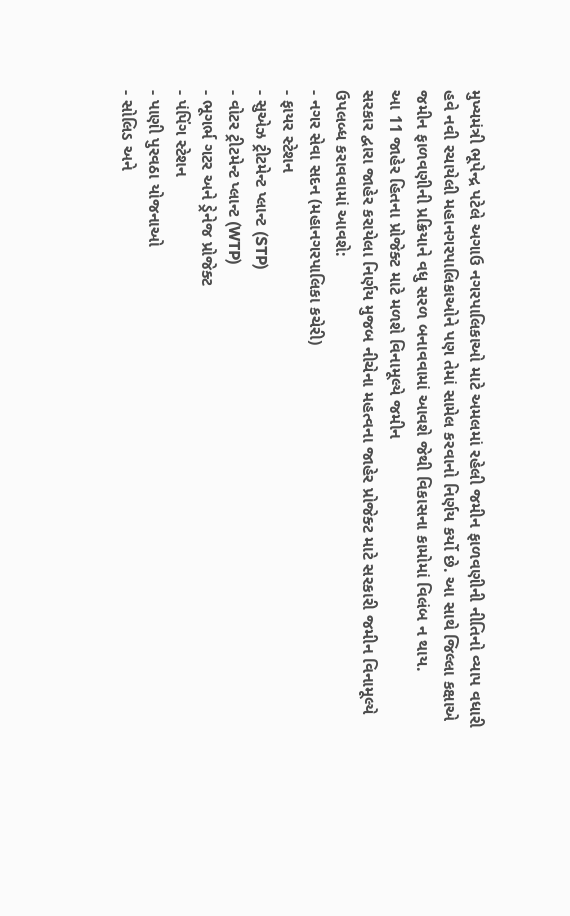મુખ્યમંત્રી ભૂપેન્દ્ર પટેલે અગાઉ નગરપાલિકાઓ માટે અમલમાં રહેલી જમીન ફાળવણીની નીતિનો વ્યાપ વધારી હવે નવી રચાયેલી મહાનગરપાલિકાઓને પણ તેમાં સામેલ કરવાનો નિર્ણય કર્યો છે. આ સાથે જિલ્લા કક્ષાએ જમીન ફાળવણીની પ્રક્રિયાને વધુ સરળ બનાવવામાં આવશે જેથી વિકાસના કામોમાં વિલંબ ન થાય.
આ 11 જાહેર હિતના પ્રોજેક્ટ માટે મળશે વિનામૂલ્યે જમીન
સરકાર દ્વારા જાહેર કરાયેલા નિર્ણય મુજબ નીચેના મહત્વના જાહેર પ્રોજેક્ટ માટે સરકારી જમીન વિનામૂલ્યે ઉપલબ્ધ કરાવવામાં આવશે:
- નગર સેવા સદન (મહાનગરપાલિકા કચેરી)
- ફાયર સ્ટેશન
- સુએઝ ટ્રીટમેન્ટ પ્લાન્ટ (STP)
- વોટર ટ્રીટમેન્ટ પ્લાન્ટ (WTP)
- ભૂગર્ભ ગટર અને ડ્રેનેજ પ્રોજેક્ટ
- પંપિંગ સ્ટેશન
- પાણી પુરવઠા યોજનાઓ
- સોલિડ અને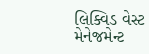લિક્વિડ વેસ્ટ મેનેજમેન્ટ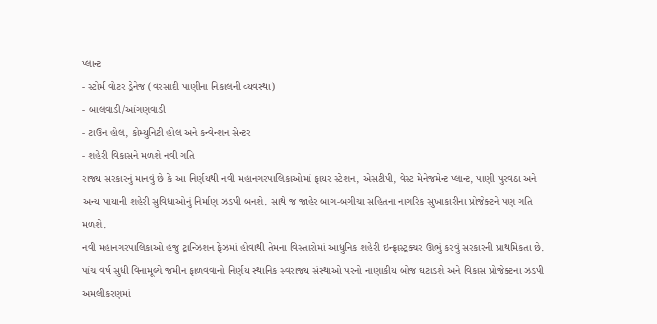પ્લાન્ટ
- સ્ટોર્મ વોટર ડ્રેનેજ (વરસાદી પાણીના નિકાલની વ્યવસ્થા)
- બાલવાડી/આંગણવાડી
- ટાઉન હોલ, કોમ્યુનિટી હોલ અને કન્વેન્શન સેન્ટર
- શહેરી વિકાસને મળશે નવી ગતિ
રાજ્ય સરકારનું માનવું છે કે આ નિર્ણયથી નવી મહાનગરપાલિકાઓમાં ફાયર સ્ટેશન, એસટીપી, વેસ્ટ મેનેજમેન્ટ પ્લાન્ટ, પાણી પુરવઠા અને અન્ય પાયાની શહેરી સુવિધાઓનું નિર્માણ ઝડપી બનશે. સાથે જ જાહેર બાગ-બગીચા સહિતના નાગરિક સુખાકારીના પ્રોજેક્ટને પણ ગતિ મળશે.
નવી મહાનગરપાલિકાઓ હજુ ટ્રાન્ઝિશન ફેઝમાં હોવાથી તેમના વિસ્તારોમાં આધુનિક શહેરી ઇન્ફ્રાસ્ટ્રક્ચર ઊભું કરવું સરકારની પ્રાથમિકતા છે. પાંચ વર્ષ સુધી વિનામૂલ્યે જમીન ફાળવવાનો નિર્ણય સ્થાનિક સ્વરાજ્ય સંસ્થાઓ પરનો નાણાકીય બોજ ઘટાડશે અને વિકાસ પ્રોજેક્ટના ઝડપી અમલીકરણમાં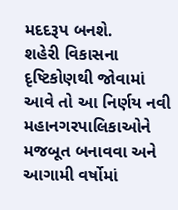મદદરૂપ બનશે.
શહેરી વિકાસના દૃષ્ટિકોણથી જોવામાં આવે તો આ નિર્ણય નવી મહાનગરપાલિકાઓને મજબૂત બનાવવા અને આગામી વર્ષોમાં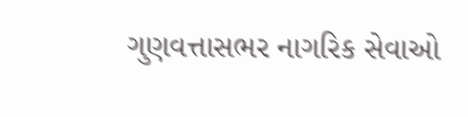ગુણવત્તાસભર નાગરિક સેવાઓ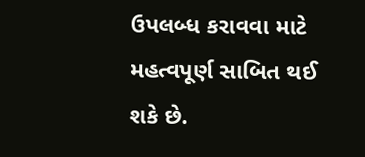ઉપલબ્ધ કરાવવા માટે મહત્વપૂર્ણ સાબિત થઈ શકે છે.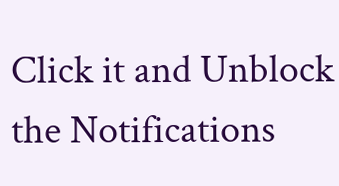Click it and Unblock the Notifications